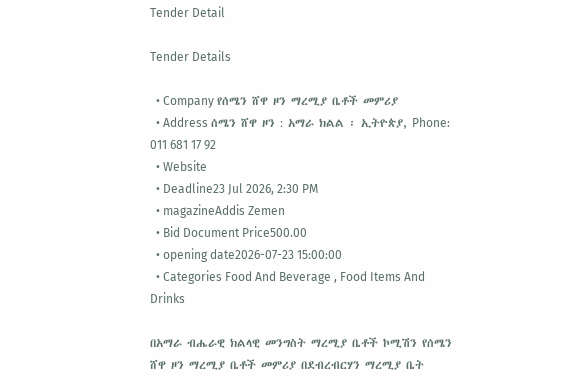Tender Detail

Tender Details

  • Company የሰሜን ሸዋ ዞን ማረሚያ ቤቶች መምሪያ
  • Address ሰሜን ሸዋ ዞን : አማራ ክልል ፡ ኢትዮጵያ, Phone: 011 681 17 92
  • Website
  • Deadline23 Jul 2026, 2:30 PM
  • magazineAddis Zemen
  • Bid Document Price500.00
  • opening date2026-07-23 15:00:00
  • Categories Food And Beverage , Food Items And Drinks

በአማራ ብሔራዊ ክልላዊ መንግስት ማረሚያ ቤቶች ኮሚሽን የሰሜን ሸዋ ዞን ማረሚያ ቤቶች መምሪያ በደብረብርሃን ማረሚያ ቤት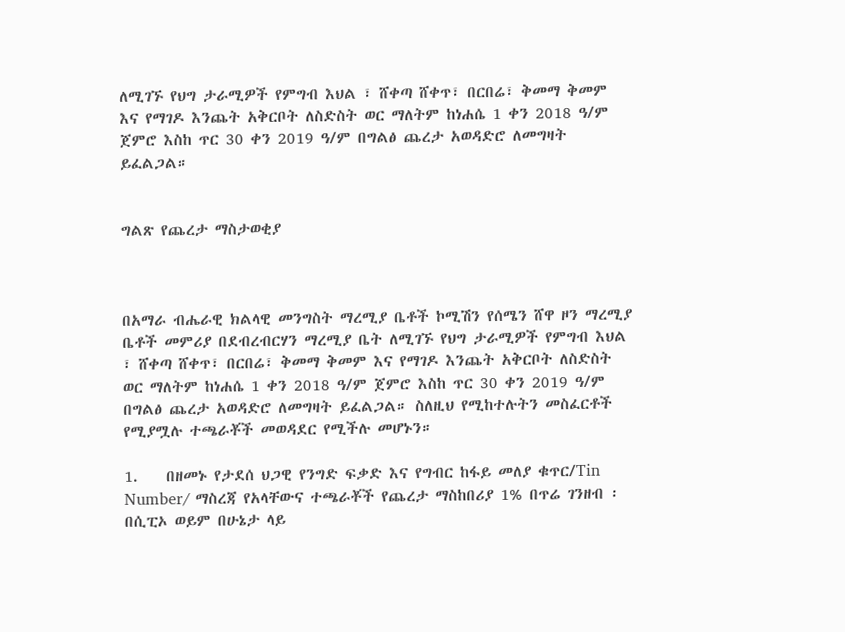ለሚገኙ የህግ ታራሚዎች የምግብ እህል ፣ ሸቀጣ ሸቀጥ፣ በርበሬ፣ ቅመማ ቅመም እና የማገዶ እንጨት አቅርቦት ለስድስት ወር ማለትም ከነሐሴ 1 ቀን 2018 ዓ/ም ጀምሮ እስከ ጥር 30 ቀን 2019 ዓ/ም በግልፅ ጨረታ አወዳድሮ ለመግዛት ይፈልጋል።


ግልጽ የጨረታ ማስታወቂያ



በአማራ ብሔራዊ ክልላዊ መንግስት ማረሚያ ቤቶች ኮሚሽን የሰሜን ሸዋ ዞን ማረሚያ ቤቶች መምሪያ በደብረብርሃን ማረሚያ ቤት ለሚገኙ የህግ ታራሚዎች የምግብ እህል ፣ ሸቀጣ ሸቀጥ፣ በርበሬ፣ ቅመማ ቅመም እና የማገዶ እንጨት አቅርቦት ለስድስት ወር ማለትም ከነሐሴ 1 ቀን 2018 ዓ/ም ጀምሮ እስከ ጥር 30 ቀን 2019 ዓ/ም በግልፅ ጨረታ አወዳድሮ ለመግዛት ይፈልጋል። ስለዚህ የሚከተሉትን መስፈርቶች የሚያሟሉ ተጫራቾች መወዳደር የሚችሉ መሆኑን።

1.    በዘመኑ የታደሰ ህጋዊ የንግድ ፍቃድ እና የግብር ከፋይ መለያ ቁጥር/Tin Number/ ማስረጃ የአላቸውና ተጫራቾች የጨረታ ማስከበሪያ 1% በጥሬ ገንዘብ ፡ በሲፒኦ ወይም በሁኔታ ላይ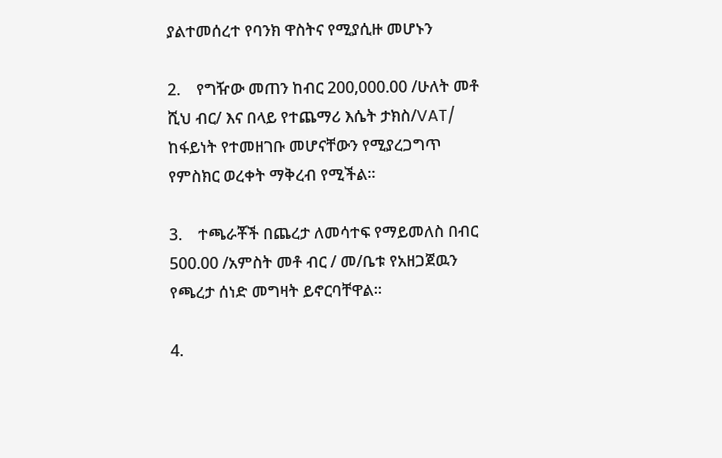ያልተመሰረተ የባንክ ዋስትና የሚያሲዙ መሆኑን

2.    የግዥው መጠን ከብር 200,000.00 /ሁለት መቶ ሺህ ብር/ እና በላይ የተጨማሪ እሴት ታክስ/VAT/ ከፋይነት የተመዘገቡ መሆናቸውን የሚያረጋግጥ የምስክር ወረቀት ማቅረብ የሚችል።

3.    ተጫራቾች በጨረታ ለመሳተፍ የማይመለስ በብር 500.00 /አምስት መቶ ብር / መ/ቤቱ የአዘጋጀዉን የጫረታ ሰነድ መግዛት ይኖርባቸዋል።

4.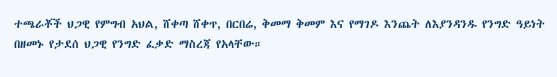ተጫራቾች ህጋዊ የምግብ አህል, ሸቀጣ ሸቀጥ, በርበሬ, ቅመማ ቅመም እና የማገዶ እንጨት ለእያንዳንዱ የንግድ ዓይነት በዘመኑ የታደሰ ህጋዊ የንግድ ፈቃድ ማስረጃ የአላቸው።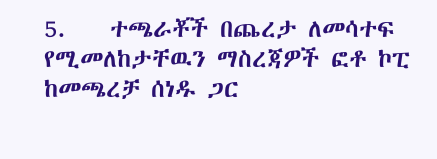5.    ተጫራቾች በጨረታ ለመሳተፍ የሚመለከታቸዉን ማስረጃዎች ፎቶ ኮፒ ከመጫረቻ ሰነዱ ጋር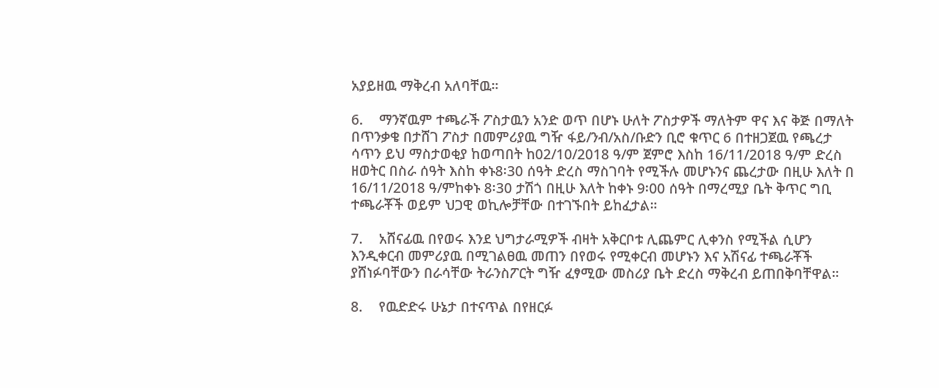አያይዘዉ ማቅረብ አለባቸዉ።

6.    ማንኛዉም ተጫራች ፖስታዉን አንድ ወጥ በሆኑ ሁለት ፖስታዎች ማለትም ዋና እና ቅጅ በማለት በጥንቃቄ በታሸገ ፖስታ በመምሪያዉ ግዥ ፋይ/ንብ/አስ/ቡድን ቢሮ ቁጥር 6 በተዘጋጀዉ የጫረታ ሳጥን ይህ ማስታወቂያ ከወጣበት ከ02/10/2018 ዓ/ም ጀምሮ እስከ 16/11/2018 ዓ/ም ድረስ ዘወትር በስራ ሰዓት እስከ ቀኑ8፡30 ሰዓት ድረስ ማስገባት የሚችሉ መሆኑንና ጨረታው በዚሁ እለት በ 16/11/2018 ዓ/ምከቀኑ 8፡30 ታሽጎ በዚሁ እለት ከቀኑ 9፡00 ሰዓት በማረሚያ ቤት ቅጥር ግቢ ተጫራቾች ወይም ህጋዊ ወኪሎቻቸው በተገኙበት ይከፈታል።

7.    አሸናፊዉ በየወሩ እንደ ህግታራሚዎች ብዛት አቅርቦቱ ሊጨምር ሊቀንስ የሚችል ሲሆን እንዲቀርብ መምሪያዉ በሚገልፀዉ መጠን በየወሩ የሚቀርብ መሆኑን እና አሽናፊ ተጫራቾች ያሸነፉባቸውን በራሳቸው ትራንስፖርት ግዥ ፈፃሚው መስሪያ ቤት ድረስ ማቅረብ ይጠበቅባቸዋል።

8.    የዉድድሩ ሁኔታ በተናጥል በየዘርፉ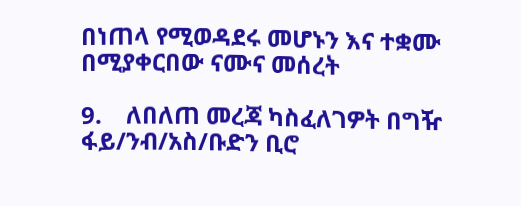በነጠላ የሚወዳደሩ መሆኑን እና ተቋሙ በሚያቀርበው ናሙና መሰረት

9.    ለበለጠ መረጃ ካስፈለገዎት በግዥ ፋይ/ንብ/አስ/ቡድን ቢሮ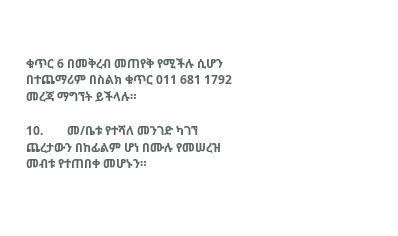ቁጥር 6 በመቅረብ መጠየቅ የሚችሉ ሲሆን በተጨማሪም በስልክ ቁጥር 011 681 1792 መረጃ ማግኘት ይችላሉ።

10.        መ/ቤቱ የተሻለ መንገድ ካገኘ ጨረታውን በከፊልም ሆነ በሙሉ የመሠረዝ መብቱ የተጠበቀ መሆኑን።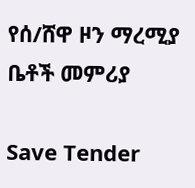የሰ/ሸዋ ዞን ማረሚያ ቤቶች መምሪያ

Save Tender